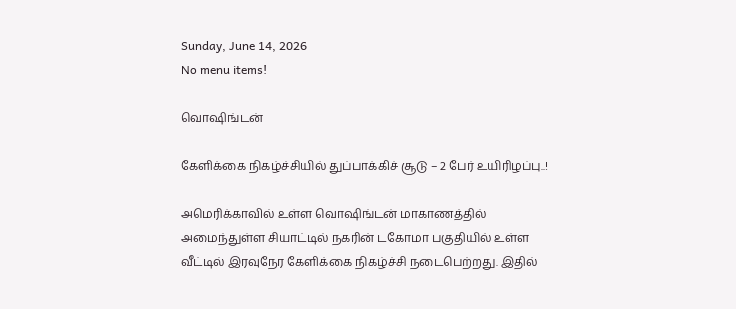Sunday, June 14, 2026
No menu items!

வொஷிங்டன்

கேளிக்கை நிகழ்ச்சியில் துப்பாக்கிச் சூடு – 2 பேர் உயிரிழப்பு..!

அமெரிக்காவில் உள்ள வொஷிங்டன் மாகாணத்தில் அமைந்துள்ள சியாட்டில் நகரின் டகோமா பகுதியில் உள்ள வீட்டில் இரவுநேர கேளிக்கை நிகழ்ச்சி நடைபெற்றது. இதில்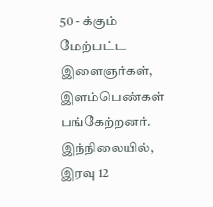50 - க்கும் மேற்பட்ட இளைஞர்கள், இளம்பெண்கள் பங்கேற்றனர். இந்நிலையில், இரவு 12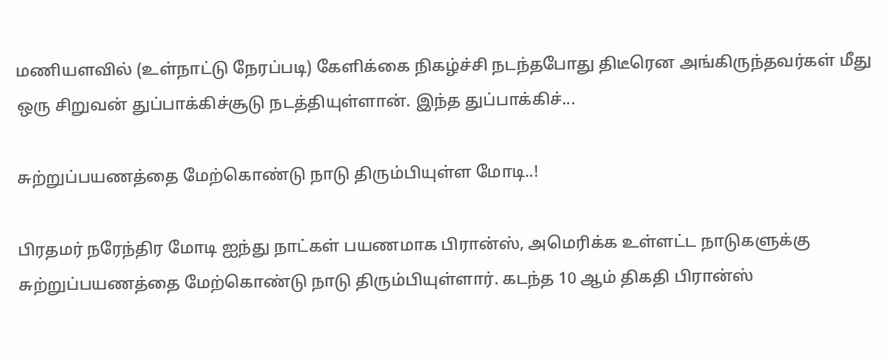மணியளவில் (உள்நாட்டு நேரப்படி) கேளிக்கை நிகழ்ச்சி நடந்தபோது திடீரென அங்கிருந்தவர்கள் மீது ஒரு சிறுவன் துப்பாக்கிச்சூடு நடத்தியுள்ளான். இந்த துப்பாக்கிச்...

சுற்றுப்பயணத்தை மேற்கொண்டு நாடு திரும்பியுள்ள மோடி..!

பிரதமர் நரேந்திர மோடி ஐந்து நாட்கள் பயணமாக பிரான்ஸ், அமெரிக்க உள்ளட்ட நாடுகளுக்கு சுற்றுப்பயணத்தை மேற்கொண்டு நாடு திரும்பியுள்ளார். கடந்த 10 ஆம் திகதி பிரான்ஸ்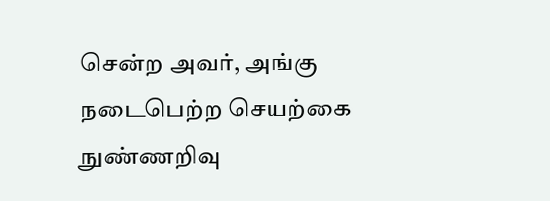சென்ற அவர், அங்கு நடைபெற்ற செயற்கை நுண்ணறிவு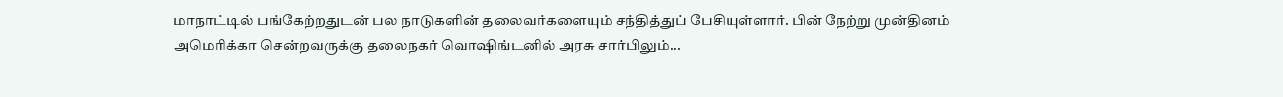மாநாட்டில் பங்கேற்றதுடன் பல நாடுகளின் தலைவர்களையும் சந்தித்துப் பேசியுள்ளார். பின் நேற்று முன்தினம் அமெரிக்கா சென்றவருக்கு தலைநகர் வொஷிங்டனில் அரசு சார்பிலும்...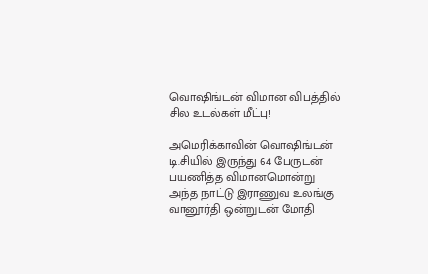வொஷிங்டன் விமான விபத்தில் சில உடல்கள் மீட்பு!

அமெரிக்காவின் வொஷிங்டன் டி.சியில் இருந்து 64 பேருடன் பயணித்த விமானமொன்று அந்த நாட்டு இராணுவ உலங்கு வானூர்தி ஒன்றுடன் மோதி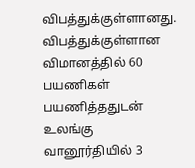விபத்துக்குள்ளானது. விபத்துக்குள்ளான விமானத்தில் 60 பயணிகள் பயணித்ததுடன் உலங்கு வானூர்தியில் 3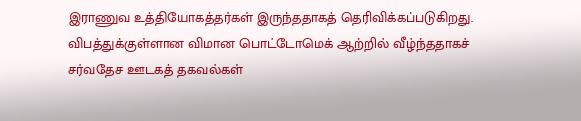இராணுவ உத்தியோகத்தர்கள் இருந்ததாகத் தெரிவிக்கப்படுகிறது. விபத்துக்குள்ளான விமான பொட்டோமெக் ஆற்றில் வீழ்ந்ததாகச் சர்வதேச ஊடகத் தகவல்கள்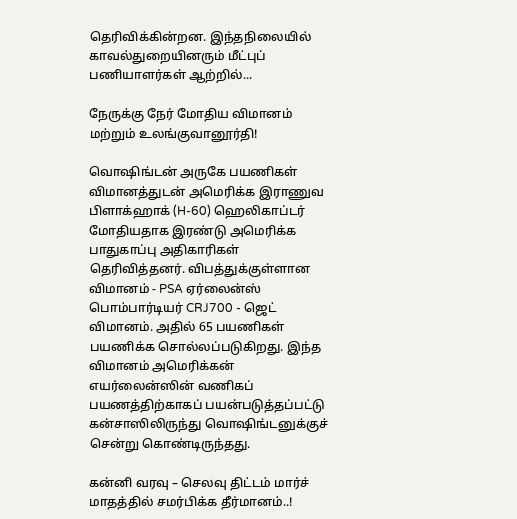தெரிவிக்கின்றன. இந்தநிலையில் காவல்துறையினரும் மீட்புப் பணியாளர்கள் ஆற்றில்...

நேருக்கு நேர் மோதிய விமானம் மற்றும் உலங்குவானூர்தி!

வொஷிங்டன் அருகே பயணிகள் விமானத்துடன் அமெரிக்க இராணுவ பிளாக்ஹாக் (H-60) ஹெலிகாப்டர் மோதியதாக இரண்டு அமெரிக்க பாதுகாப்பு அதிகாரிகள் தெரிவித்தனர். விபத்துக்குள்ளான விமானம் - PSA ஏர்லைன்ஸ் பொம்பார்டியர் CRJ700 - ஜெட் விமானம். அதில் 65 பயணிகள் பயணிக்க சொல்லப்படுகிறது. இந்த விமானம் அமெரிக்கன் எயர்லைன்ஸின் வணிகப் பயணத்திற்காகப் பயன்படுத்தப்பட்டு கன்சாஸிலிருந்து வொஷிங்டனுக்குச் சென்று கொண்டிருந்தது.

கன்னி வரவு – செலவு திட்டம் மார்ச் மாதத்தில் சமர்பிக்க தீர்மானம்..!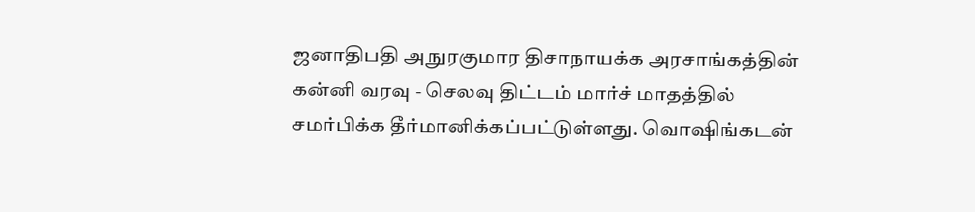ஜனாதிபதி அநுரகுமார திசாநாயக்க அரசாங்கத்தின் கன்னி வரவு - செலவு திட்டம் மார்ச் மாதத்தில் சமர்பிக்க தீர்மானிக்கப்பட்டுள்ளது. வொஷிங்கடன்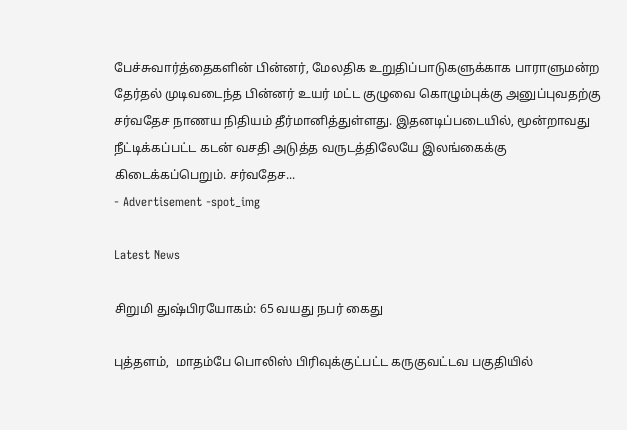பேச்சுவார்த்தைகளின் பின்னர், மேலதிக உறுதிப்பாடுகளுக்காக பாராளுமன்ற தேர்தல் முடிவடைந்த பின்னர் உயர் மட்ட குழுவை கொழும்புக்கு அனுப்புவதற்கு சர்வதேச நாணய நிதியம் தீர்மானித்துள்ளது. இதனடிப்படையில், மூன்றாவது நீட்டிக்கப்பட்ட கடன் வசதி அடுத்த வருடத்திலேயே இலங்கைக்கு கிடைக்கப்பெறும். சர்வதேச...
- Advertisement -spot_img

Latest News

சிறுமி துஷ்பிரயோகம்: 65 வயது நபர் கைது

புத்தளம்,  மாதம்பே பொலிஸ் பிரிவுக்குட்பட்ட கருகுவட்டவ பகுதியில்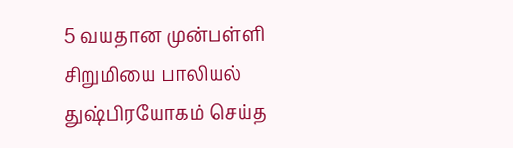5 வயதான முன்பள்ளி  சிறுமியை பாலியல் துஷ்பிரயோகம் செய்த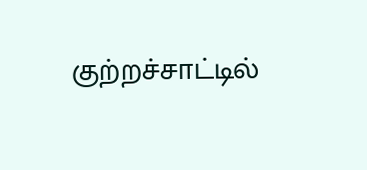குற்றச்சாட்டில்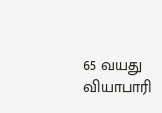65 வயது வியாபாரி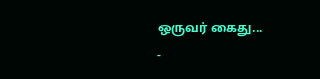ஒருவர் கைது...
-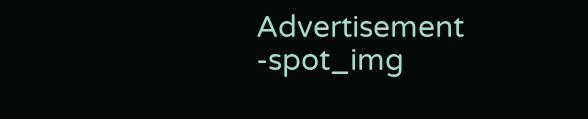Advertisement -spot_img